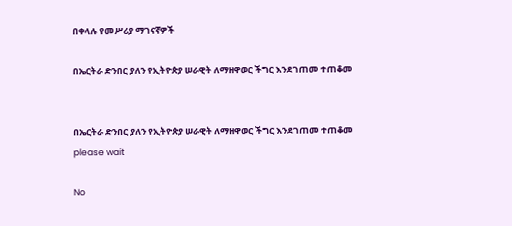በቀላሉ የመሥሪያ ማገናኛዎች

በኤርትራ ድንበር ያለን የኢትዮጵያ ሠራዊት ለማዘዋወር ችግር እንደገጠመ ተጠቆመ


በኤርትራ ድንበር ያለን የኢትዮጵያ ሠራዊት ለማዘዋወር ችግር እንደገጠመ ተጠቆመ
please wait

No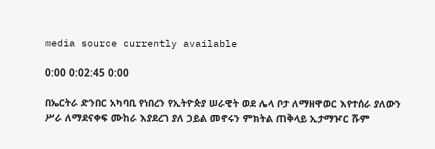media source currently available

0:00 0:02:45 0:00

በኤርትራ ድንበር አካባቢ የነበረን የኢትዮጵያ ሠራዊት ወደ ሌላ ቦታ ለማዘዋወር እየተሰራ ያለውን ሥራ ለማደናቀፍ ሙከራ እያደረገ ያለ ኃይል መኖሩን ምክትል ጠቅላይ ኢታማዦር ሹም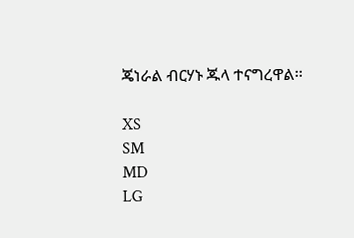ጄነራል ብርሃኑ ጁላ ተናግረዋል፡፡

XS
SM
MD
LG